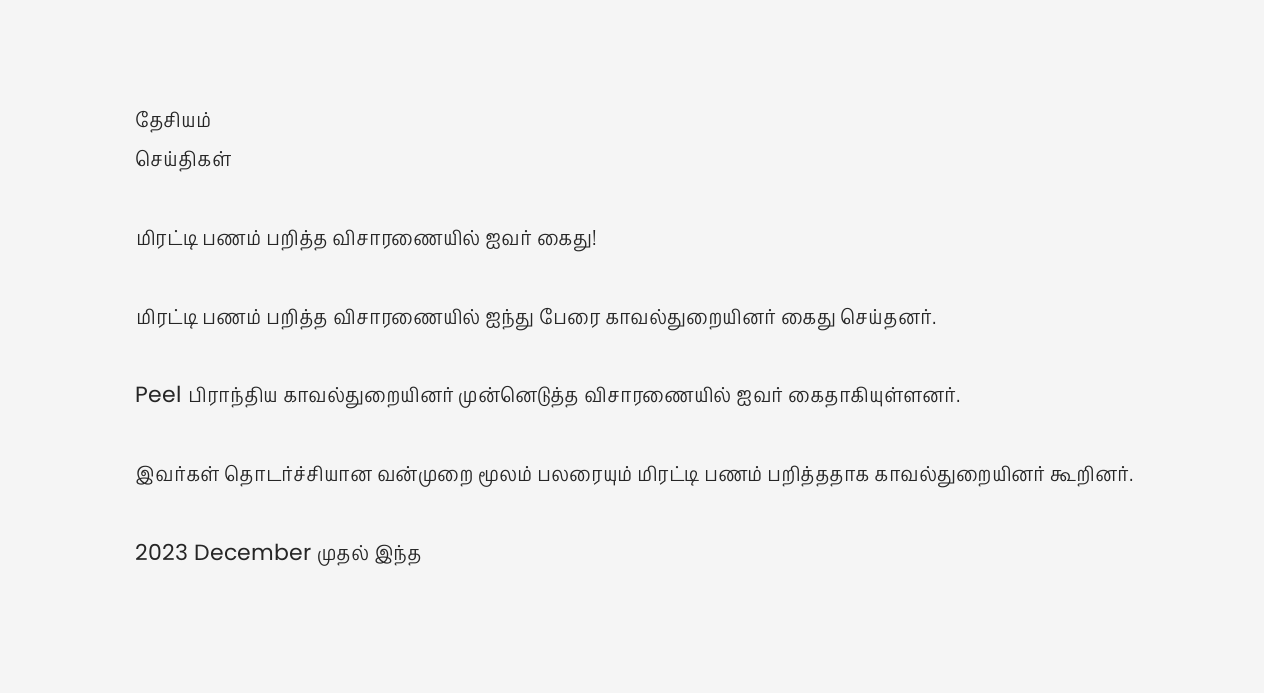தேசியம்
செய்திகள்

மிரட்டி பணம் பறித்த விசாரணையில் ஐவர் கைது!

மிரட்டி பணம் பறித்த விசாரணையில் ஐந்து பேரை காவல்துறையினர் கைது செய்தனர்.

Peel பிராந்திய காவல்துறையினர் முன்னெடுத்த விசாரணையில் ஐவர் கைதாகியுள்ளனர்.

இவர்கள் தொடர்ச்சியான வன்முறை மூலம் பலரையும் மிரட்டி பணம் பறித்ததாக காவல்துறையினர் கூறினர்.

2023 December முதல் இந்த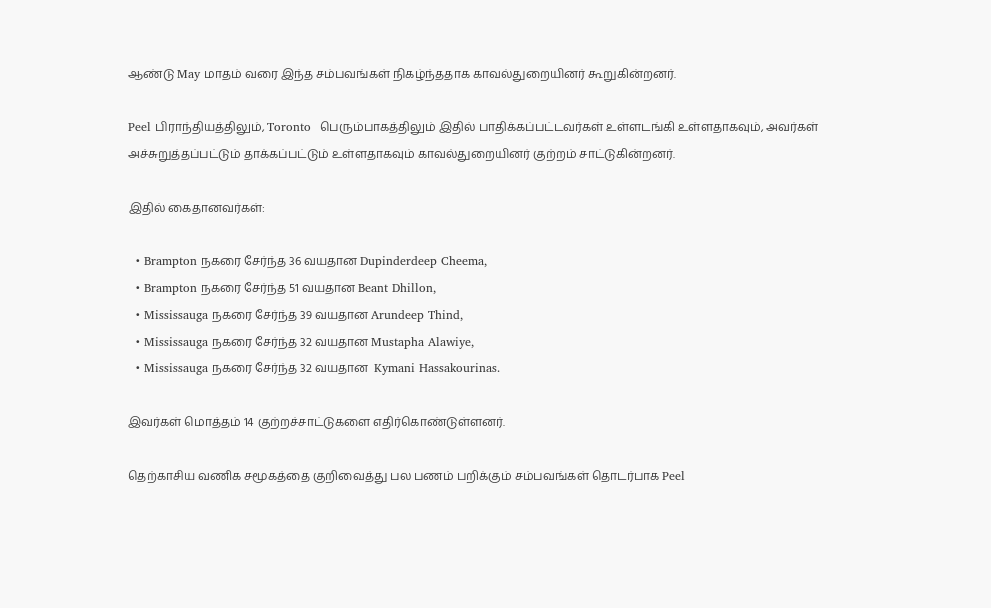ஆண்டு May மாதம் வரை இந்த சம்பவங்கள் நிகழ்ந்ததாக காவல்துறையினர் கூறுகின்றனர்.

Peel பிராந்தியத்திலும், Toronto  பெரும்பாகத்திலும் இதில் பாதிக்கப்பட்டவர்கள் உள்ளடங்கி உள்ளதாகவும், அவர்கள் அச்சுறுத்தப்பட்டும் தாக்கப்பட்டும் உள்ளதாகவும் காவல்துறையினர் குற்றம் சாட்டுகின்றனர்.

இதில் கைதானவர்கள்:

  • Brampton நகரை சேர்ந்த 36 வயதான Dupinderdeep Cheema,
  • Brampton நகரை சேர்ந்த 51 வயதான Beant Dhillon,
  • Mississauga நகரை சேர்ந்த 39 வயதான Arundeep Thind,
  • Mississauga நகரை சேர்ந்த 32 வயதான Mustapha Alawiye,
  • Mississauga நகரை சேர்ந்த 32 வயதான  Kymani Hassakourinas.

இவர்கள் மொத்தம் 14 குற்றச்சாட்டுகளை எதிர்கொண்டுள்ளனர்.

தெற்காசிய வணிக சமூகத்தை குறிவைத்து பல பணம் பறிக்கும் சம்பவங்கள் தொடர்பாக Peel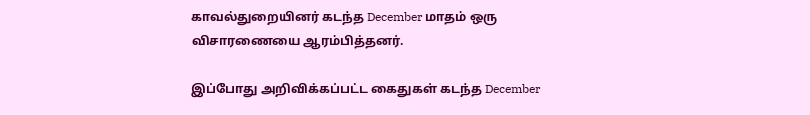காவல்துறையினர் கடந்த December மாதம் ஒரு விசாரணையை ஆரம்பித்தனர்.

இப்போது அறிவிக்கப்பட்ட கைதுகள் கடந்த December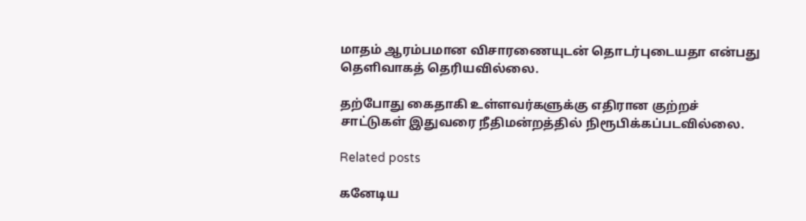மாதம் ஆரம்பமான விசாரணையுடன் தொடர்புடையதா என்பது தெளிவாகத் தெரியவில்லை.

தற்போது கைதாகி உள்ளவர்களுக்கு எதிரான குற்றச் சாட்டுகள் இதுவரை நீதிமன்றத்தில் நிரூபிக்கப்படவில்லை.

Related posts

கனேடிய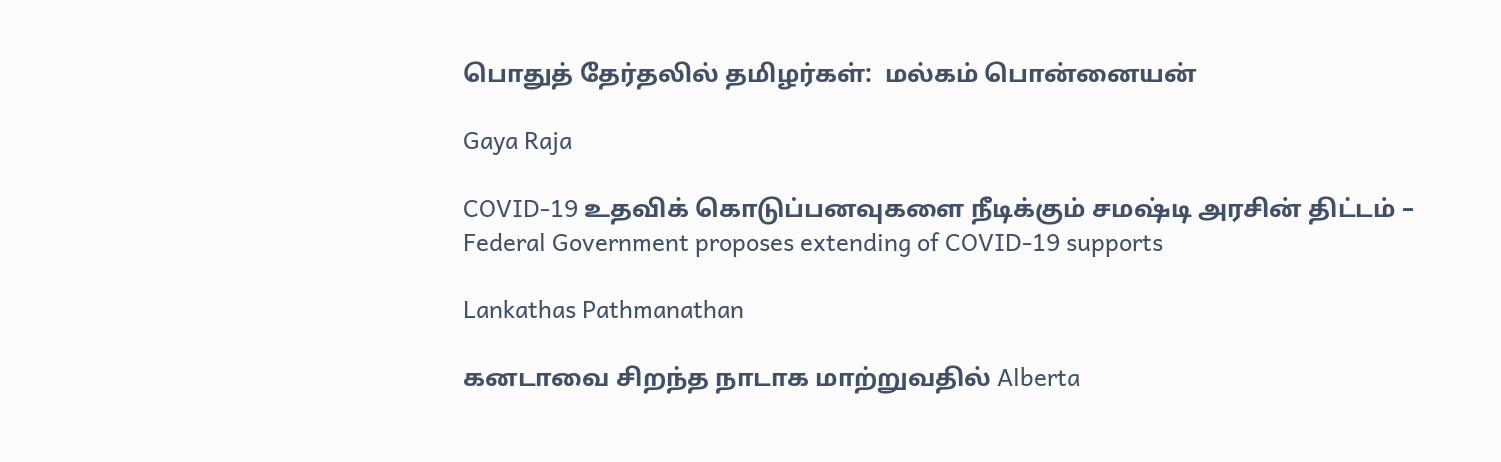பொதுத் தேர்தலில் தமிழர்கள்:  மல்கம் பொன்னையன்

Gaya Raja

COVID-19 உதவிக் கொடுப்பனவுகளை நீடிக்கும் சமஷ்டி அரசின் திட்டம் – Federal Government proposes extending of COVID-19 supports

Lankathas Pathmanathan

கனடாவை சிறந்த நாடாக மாற்றுவதில் Alberta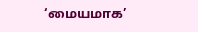‘மையமாக’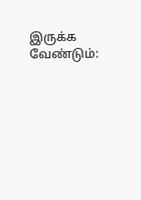இருக்க வேண்டும்: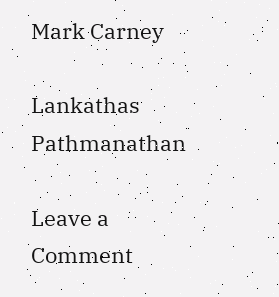Mark Carney

Lankathas Pathmanathan

Leave a Comment